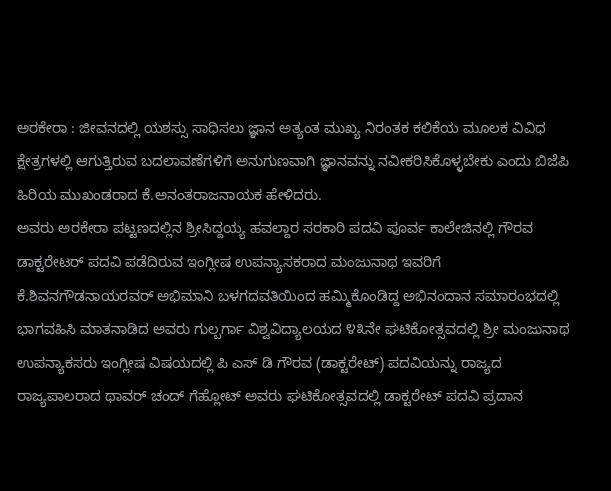ಅರಕೇರಾ : ಜೀವನದಲ್ಲಿ ಯಶಸ್ಸು ಸಾಧಿಸಲು ಜ್ಞಾನ ಅತ್ಯಂತ ಮುಖ್ಯ ನಿರಂತಕ ಕಲಿಕೆಯ ಮೂಲಕ ವಿವಿಧ ಕ್ಷೇತ್ರಗಳಲ್ಲಿ ಆಗುತ್ತಿರುವ ಬದಲಾವಣೆಗಳಿಗೆ ಅನುಗುಣವಾಗಿ ಜ್ಞಾನವನ್ನು ನವೀಕರಿಸಿಕೊಳ್ಳಬೇಕು ಎಂದು ಬಿಜೆಪಿ ಹಿರಿಯ ಮುಖಂಡರಾದ ಕೆ.ಅನಂತರಾಜನಾಯಕ ಹೇಳಿದರು.
ಅವರು ಅರಕೇರಾ ಪಟ್ಟಣದಲ್ಲಿನ ಶ್ರೀಸಿದ್ದಯ್ಯ ಹವಲ್ದಾರ ಸರಕಾರಿ ಪದವಿ ಪೂರ್ವ ಕಾಲೇಜಿನಲ್ಲಿ ಗೌರವ ಡಾಕ್ಟರೇಟರ್ ಪದವಿ ಪಡೆದಿರುವ ಇಂಗ್ಲೀಷ ಉಪನ್ಯಾಸಕರಾದ ಮಂಜುನಾಥ ಇವರಿಗೆ ಕೆ.ಶಿವನಗೌಡನಾಯರವರ್ ಅಭಿಮಾನಿ ಬಳಗದವತಿಯಿಂದ ಹಮ್ಮಿಕೊಂಡಿದ್ದ ಅಭಿನಂದಾನ ಸಮಾರಂಭದಲ್ಲಿ ಭಾಗವಹಿಸಿ ಮಾತನಾಡಿದ ಅವರು ಗುಲ್ಬರ್ಗಾ ವಿಶ್ವವಿದ್ಯಾಲಯದ ೪೩ನೇ ಘಟಿಕೋತ್ಸವದಲ್ಲಿ ಶ್ರೀ ಮಂಜುನಾಥ ಉಪನ್ಯಾಕಸರು ಇಂಗ್ಲೀಷ ವಿಷಯದಲ್ಲಿ ಪಿ ಎಸ್ ಡಿ ಗೌರವ (ಡಾಕ್ಟರೇಟ್) ಪದವಿಯನ್ನು ರಾಜ್ಯದ ರಾಜ್ಯಪಾಲರಾದ ಥಾವರ್ ಚಂದ್ ಗೆಹ್ಲೋಟ್ ಅವರು ಘಟಿಕೋತ್ಸವದಲ್ಲಿ ಡಾಕ್ಟರೇಟ್ ಪದವಿ ಪ್ರದಾನ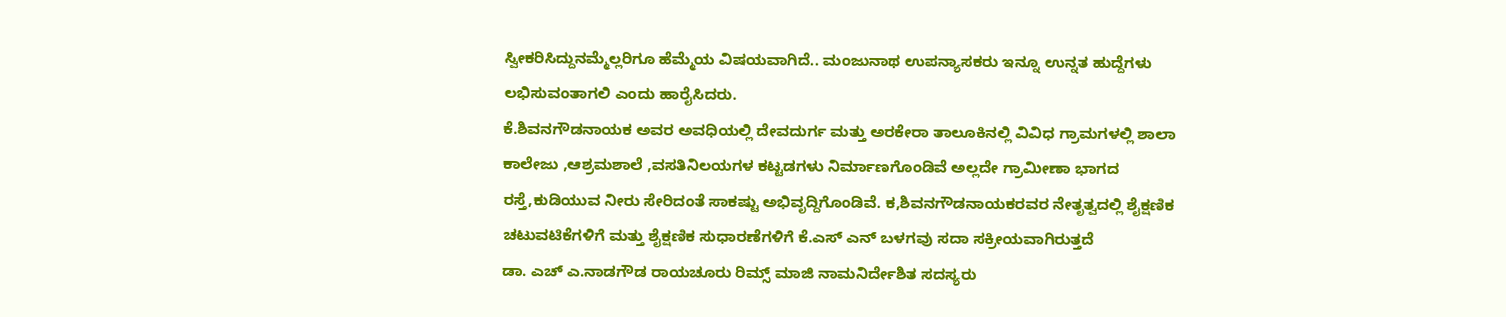ಸ್ವೀಕರಿಸಿದ್ದುನಮ್ಮೆಲ್ಲರಿಗೂ ಹೆಮ್ಮೆಯ ವಿಷಯವಾಗಿದೆ.. ಮಂಜುನಾಥ ಉಪನ್ಯಾಸಕರು ಇನ್ನೂ ಉನ್ನತ ಹುದ್ದೆಗಳು ಲಭಿಸುವಂತಾಗಲಿ ಎಂದು ಹಾರೈಸಿದರು.
ಕೆ.ಶಿವನಗೌಡನಾಯಕ ಅವರ ಅವಧಿಯಲ್ಲಿ ದೇವದುರ್ಗ ಮತ್ತು ಅರಕೇರಾ ತಾಲೂಕಿನಲ್ಲಿ ವಿವಿಧ ಗ್ರಾಮಗಳಲ್ಲಿ ಶಾಲಾ ಕಾಲೇಜು ,ಆಶ್ರಮಶಾಲೆ ,ವಸತಿನಿಲಯಗಳ ಕಟ್ಟಡಗಳು ನಿರ್ಮಾಣಗೊಂಡಿವೆ ಅಲ್ಲದೇ ಗ್ರಾಮೀಣಾ ಭಾಗದ ರಸ್ತೆ,ಕುಡಿಯುವ ನೀರು ಸೇರಿದಂತೆ ಸಾಕಷ್ಟು ಅಭಿವೃದ್ದಿಗೊಂಡಿವೆ. ಕ,ಶಿವನಗೌಡನಾಯಕರವರ ನೇತೃತ್ವದಲ್ಲಿ ಶೈಕ್ಷಣಿಕ ಚಟುವಟಿಕೆಗಳಿಗೆ ಮತ್ತು ಶೈಕ್ಷಣಿಕ ಸುಧಾರಣೆಗಳಿಗೆ ಕೆ.ಎಸ್ ಎನ್ ಬಳಗವು ಸದಾ ಸಕ್ರೀಯವಾಗಿರುತ್ತದೆ
ಡಾ. ಎಚ್ ಎ.ನಾಡಗೌಡ ರಾಯಚೂರು ರಿಮ್ಸ್ ಮಾಜಿ ನಾಮನಿರ್ದೇಶಿತ ಸದಸ್ಯರು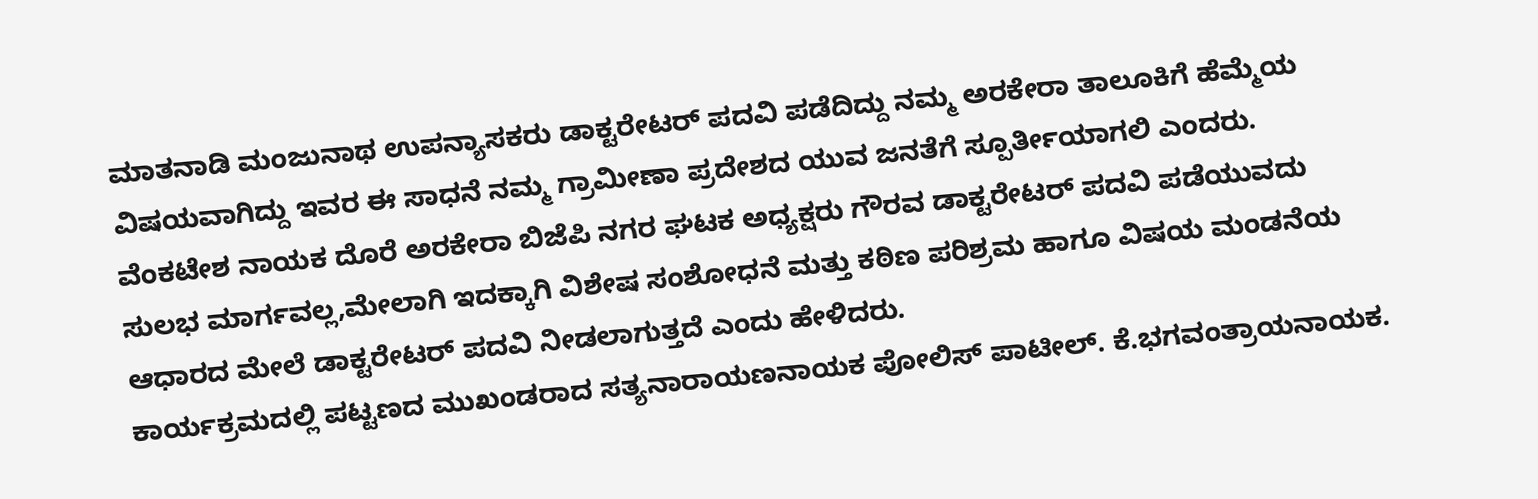ಮಾತನಾಡಿ ಮಂಜುನಾಥ ಉಪನ್ಯಾಸಕರು ಡಾಕ್ಟರೇಟರ್ ಪದವಿ ಪಡೆದಿದ್ದು ನಮ್ಮ ಅರಕೇರಾ ತಾಲೂಕಿಗೆ ಹೆಮ್ಮೆಯ ವಿಷಯವಾಗಿದ್ದು ಇವರ ಈ ಸಾಧನೆ ನಮ್ಮ ಗ್ರಾಮೀಣಾ ಪ್ರದೇಶದ ಯುವ ಜನತೆಗೆ ಸ್ಪೂರ್ತೀಯಾಗಲಿ ಎಂದರು.
ವೆಂಕಟೇಶ ನಾಯಕ ದೊರೆ ಅರಕೇರಾ ಬಿಜೆಪಿ ನಗರ ಘಟಕ ಅಧ್ಯಕ್ಷರು ಗೌರವ ಡಾಕ್ಟರೇಟರ್ ಪದವಿ ಪಡೆಯುವದು ಸುಲಭ ಮಾರ್ಗವಲ್ಲ,ಮೇಲಾಗಿ ಇದಕ್ಕಾಗಿ ವಿಶೇಷ ಸಂಶೋಧನೆ ಮತ್ತು ಕಠಿಣ ಪರಿಶ್ರಮ ಹಾಗೂ ವಿಷಯ ಮಂಡನೆಯ ಆಧಾರದ ಮೇಲೆ ಡಾಕ್ಟರೇಟರ್ ಪದವಿ ನೀಡಲಾಗುತ್ತದೆ ಎಂದು ಹೇಳಿದರು.
ಕಾರ್ಯಕ್ರಮದಲ್ಲಿ ಪಟ್ಟಣದ ಮುಖಂಡರಾದ ಸತ್ಯನಾರಾಯಣನಾಯಕ ಪೋಲಿಸ್ ಪಾಟೀಲ್. ಕೆ.ಭಗವಂತ್ರಾಯನಾಯಕ.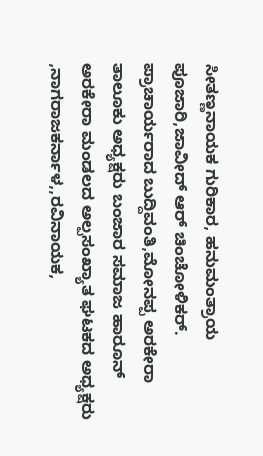ಸೀತಣ್ಣನಾಯಕ ಗುರಿಕಾರ, ಹನುಮಂತ್ರಾಯ ಪೂಜಾರಿ,ಜಾವೀದ್ ಆರ್ ಚಿಂಚೋಳಿಕರ್. ಪ್ರಾಚಾರ್ಯರಾದ ಬುದ್ದಿವಂತಿ,ಮೋನಪ್ಪ ಅರಕೇರಾ ತಾಲೂಕು ಅಧ್ಯಕ್ಷರು ಬಂಜಾರ ಸಮಾಜ ಹಾರೂನ್ ಅರಕೇರಾ ಮಂಡಲದ ಅಲ್ಪಸಂಖ್ಯಾತ ಘಟಕದ ಅಧ್ಯಕ್ಷರು ,ನಾಗರಾಜಕರ್ನಾಳ,,ರವಿನಾಯಕ,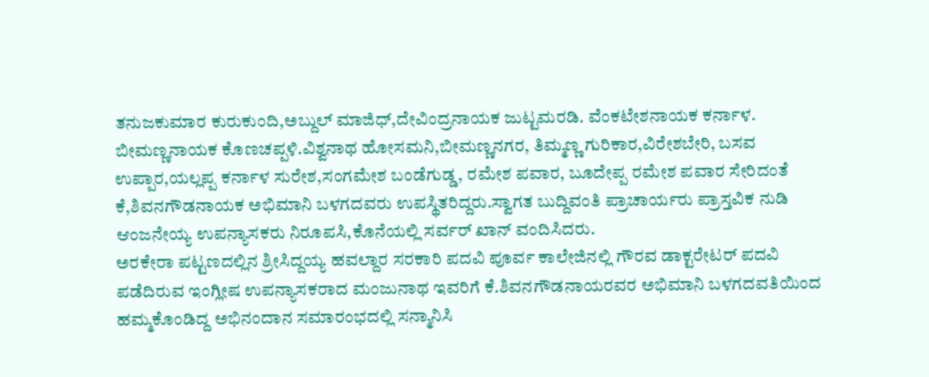ತನುಜಕುಮಾರ ಕುರುಕುಂದಿ,ಅಬ್ದುಲ್ ಮಾಜಿಧ್,ದೇವಿಂದ್ರನಾಯಕ ಜುಟ್ಟಮರಡಿ. ವೆಂಕಟೇಶನಾಯಕ ಕರ್ನಾಳ. ಬೀಮಣ್ಣನಾಯಕ ಕೊಣಚಪ್ಪಳಿ.ವಿಶ್ವನಾಥ ಹೋಸಮನಿ,ಬೀಮಣ್ಣನಗರ, ತಿಮ್ಮಣ್ಣ ಗುರಿಕಾರ,ವಿರೇಶಬೇರಿ, ಬಸವ ಉಪ್ಪಾರ,ಯಲ್ಲಪ್ಪ ಕರ್ನಾಳ ಸುರೇಶ,ಸಂಗಮೇಶ ಬಂಡೆಗುಡ್ಡ, ರಮೇಶ ಪವಾರ, ಬೂದೇಪ್ಪ ರಮೇಶ ಪವಾರ ಸೇರಿದಂತೆ ಕೆ,ಶಿವನಗೌಡನಾಯಕ ಅಭಿಮಾನಿ ಬಳಗದವರು ಉಪಸ್ಥಿತರಿದ್ದರು.ಸ್ವಾಗತ ಬುದ್ದಿವಂತಿ ಪ್ರಾಚಾರ್ಯರು ಪ್ರಾಸ್ತವಿಕ ನುಡಿ ಆಂಜನೇಯ್ಯ ಉಪನ್ಯಾಸಕರು ನಿರೂಪಸಿ,ಕೊನೆಯಲ್ಲಿ ಸರ್ವರ್ ಖಾನ್ ವಂದಿಸಿದರು.
ಅರಕೇರಾ ಪಟ್ಟಣದಲ್ಲಿನ ಶ್ರೀಸಿದ್ದಯ್ಯ ಹವಲ್ದಾರ ಸರಕಾರಿ ಪದವಿ ಪೂರ್ವ ಕಾಲೇಜಿನಲ್ಲಿ ಗೌರವ ಡಾಕ್ಟರೇಟರ್ ಪದವಿ ಪಡೆದಿರುವ ಇಂಗ್ಲೀಷ ಉಪನ್ಯಾಸಕರಾದ ಮಂಜುನಾಥ ಇವರಿಗೆ ಕೆ.ಶಿವನಗೌಡನಾಯರವರ ಅಭಿಮಾನಿ ಬಳಗದವತಿಯಿಂದ ಹಮ್ಮಕೊಂಡಿದ್ದ ಅಭಿನಂದಾನ ಸಮಾರಂಭದಲ್ಲಿ ಸನ್ಮಾನಿಸಿ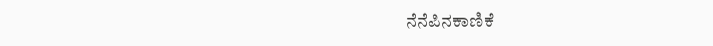ನೆನೆಪಿನಕಾಣಿಕೆ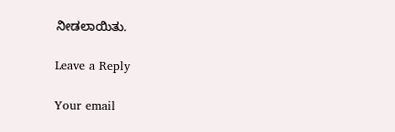ನೀಡಲಾಯಿತು.

Leave a Reply

Your email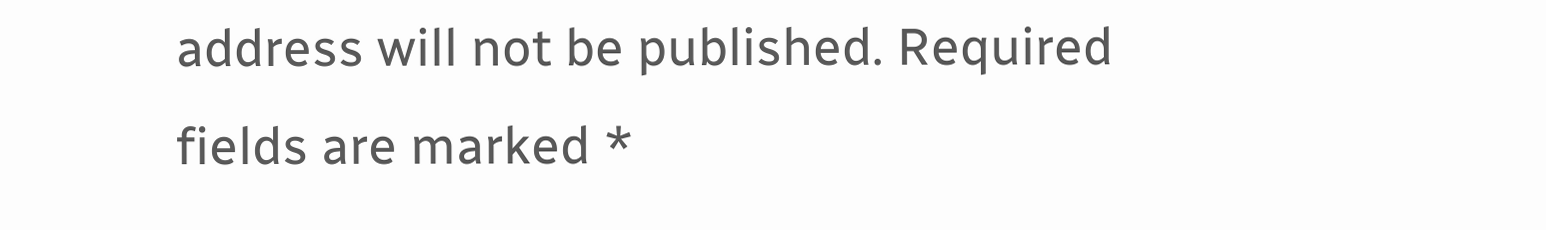address will not be published. Required fields are marked *